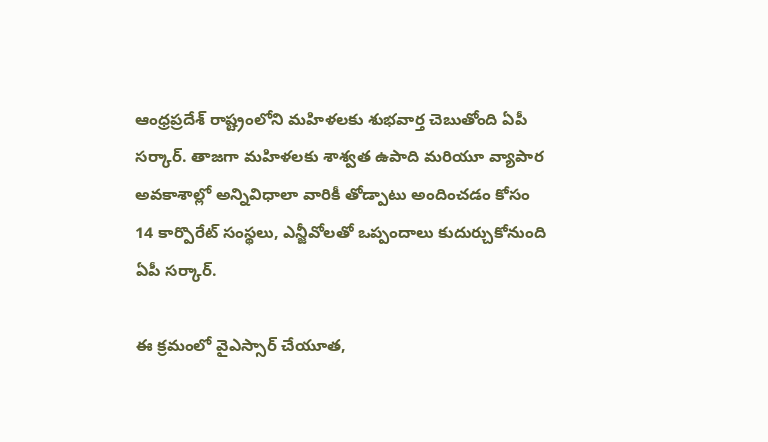ఆంధ్రప్రదేశ్ రాష్ట్రంలోని మహిళలకు శుభవార్త చెబుతోంది ఏపీ సర్కార్. తాజగా మహిళలకు శాశ్వత ఉపాది మరియూ వ్యాపార అవకాశాల్లో అన్నివిధాలా వారికీ తోడ్పాటు అందించడం కోసం 14 కార్పొరేట్ సంస్థలు, ఎన్జీవోలతో ఒప్పందాలు కుదుర్చుకోనుంది ఏపీ సర్కార్.

ఈ క్రమంలో వైఎస్సార్ చేయూత,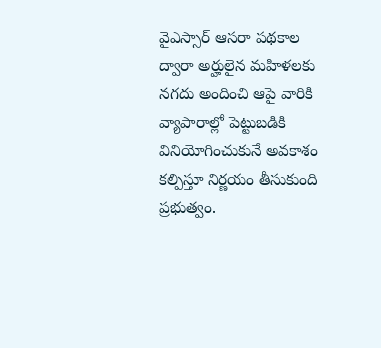వైఎస్సార్ ఆసరా పథకాల ద్వారా అర్హులైన మహిళలకు నగదు అందించి ఆపై వారికి వ్యాపారాల్లో పెట్టుబడికి వినియోగించుకునే అవకాశం కల్పిస్తూ నిర్ణయం తీసుకుంది ప్రభుత్వం.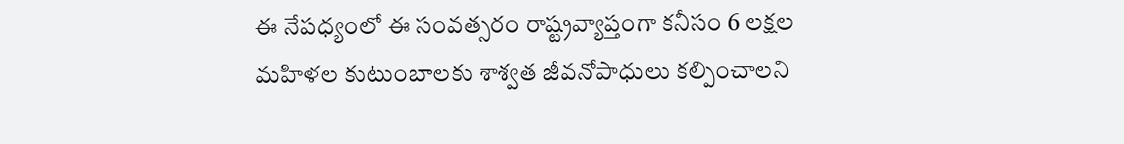ఈ నేపధ్యంలో ఈ సంవత్సరం రాష్ట్రవ్యాప్తంగా కనీసం 6 లక్షల మహిళల కుటుంబాలకు శాశ్వత జీవనోపాధులు కల్పించాలని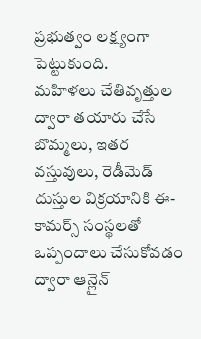ప్రభుత్వం లక్ష్యంగా పెట్టుకుంది.
మహిళలు చేతివృత్తుల ద్వారా తయారు చేసే బొమ్మలు, ఇతర వస్తువులు, రెడీమెడ్ దుస్తుల విక్రయానికి ఈ-కామర్స్ సంస్థలతో ఒప్పందాలు చేసుకోవడం ద్వారా ఆన్లైన్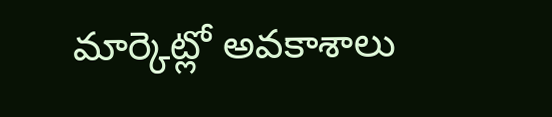మార్కెట్లో అవకాశాలు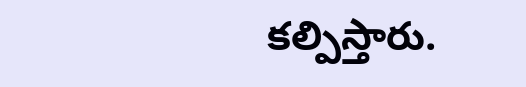కల్పిస్తారు.